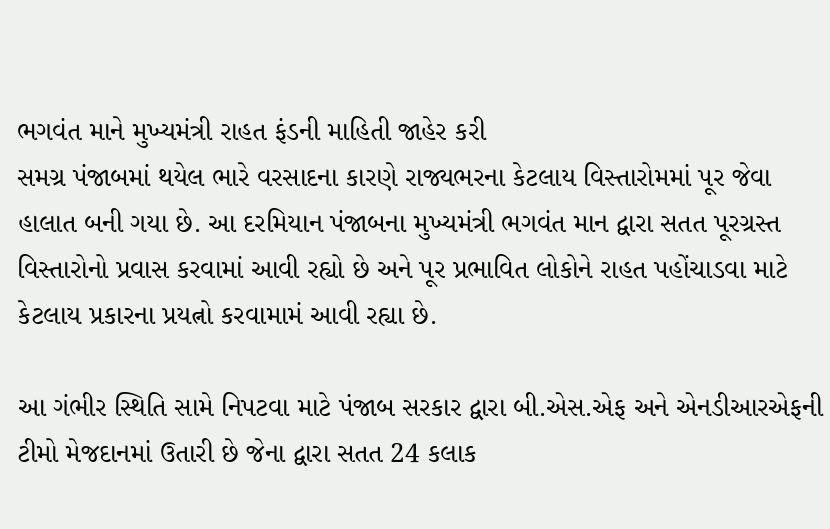ભગવંત માને મુખ્યમંત્રી રાહત ફંડની માહિતી જાહેર કરી
સમગ્ર પંજાબમાં થયેલ ભારે વરસાદના કારણે રાજ્યભરના કેટલાય વિસ્તારોમમાં પૂર જેવા હાલાત બની ગયા છે. આ દરમિયાન પંજાબના મુખ્યમંત્રી ભગવંત માન દ્વારા સતત પૂરગ્રસ્ત વિસ્તારોનો પ્રવાસ કરવામાં આવી રહ્યો છે અને પૂર પ્રભાવિત લોકોને રાહત પહોંચાડવા માટે કેટલાય પ્રકારના પ્રયત્નો કરવામામં આવી રહ્યા છે.

આ ગંભીર સ્થિતિ સામે નિપટવા માટે પંજાબ સરકાર દ્વારા બી.એસ.એફ અને એનડીઆરએફની ટીમો મેજદાનમાં ઉતારી છે જેના દ્વારા સતત 24 કલાક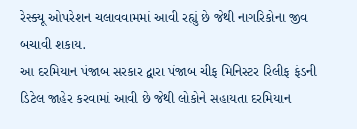રેસ્ક્યૂ ઓપરેશન ચલાવવામમાં આવી રહ્યું છે જેથી નાગરિકોના જીવ બચાવી શકાય.
આ દરમિયાન પંજાબ સરકાર દ્વારા પંજાબ ચીફ મિનિસ્ટર રિલીફ ફંડની ડિટેલ જાહેર કરવામાં આવી છે જેથી લોકોને સહાયતા દરમિયાન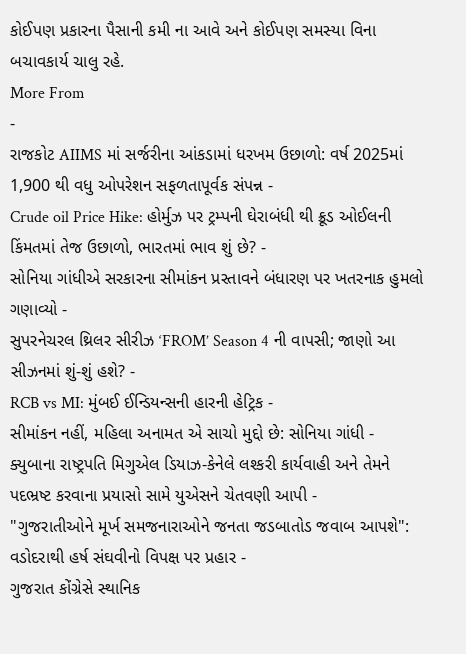કોઈપણ પ્રકારના પૈસાની કમી ના આવે અને કોઈપણ સમસ્યા વિના બચાવકાર્ય ચાલુ રહે.
More From
-
રાજકોટ AIIMS માં સર્જરીના આંકડામાં ધરખમ ઉછાળો: વર્ષ 2025માં 1,900 થી વધુ ઓપરેશન સફળતાપૂર્વક સંપન્ન -
Crude oil Price Hike: હોર્મુઝ પર ટ્રમ્પની ઘેરાબંધી થી ક્રૂડ ઓઈલની કિંમતમાં તેજ ઉછાળો, ભારતમાં ભાવ શું છે? -
સોનિયા ગાંધીએ સરકારના સીમાંકન પ્રસ્તાવને બંધારણ પર ખતરનાક હુમલો ગણાવ્યો -
સુપરનેચરલ થ્રિલર સીરીઝ ‘FROM’ Season 4 ની વાપસી; જાણો આ સીઝનમાં શું-શું હશે? -
RCB vs MI: મુંબઈ ઈન્ડિયન્સની હારની હેટ્રિક -
સીમાંકન નહીં, મહિલા અનામત એ સાચો મુદ્દો છે: સોનિયા ગાંધી -
ક્યુબાના રાષ્ટ્રપતિ મિગુએલ ડિયાઝ-કેનેલે લશ્કરી કાર્યવાહી અને તેમને પદભ્રષ્ટ કરવાના પ્રયાસો સામે યુએસને ચેતવણી આપી -
"ગુજરાતીઓને મૂર્ખ સમજનારાઓને જનતા જડબાતોડ જવાબ આપશે": વડોદરાથી હર્ષ સંઘવીનો વિપક્ષ પર પ્રહાર -
ગુજરાત કોંગ્રેસે સ્થાનિક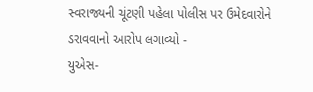સ્વરાજ્યની ચૂંટણી પહેલા પોલીસ પર ઉમેદવારોને ડરાવવાનો આરોપ લગાવ્યો -
યુએસ-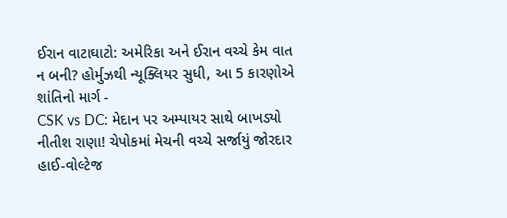ઈરાન વાટાઘાટો: અમેરિકા અને ઈરાન વચ્ચે કેમ વાત ન બની? હોર્મુઝથી ન્યૂક્લિયર સુધી, આ 5 કારણોએ શાંતિનો માર્ગ -
CSK vs DC: મેદાન પર અમ્પાયર સાથે બાખડ્યો નીતીશ રાણા! ચેપોકમાં મેચની વચ્ચે સર્જાયું જોરદાર હાઈ-વોલ્ટેજ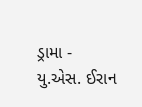ડ્રામા -
યુ.એસ. ઈરાન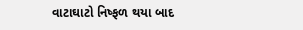વાટાઘાટો નિષ્ફળ થયા બાદ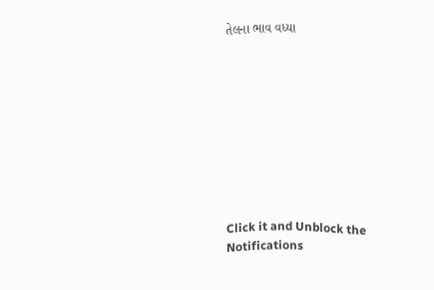તેલના ભાવ વધ્યા









Click it and Unblock the Notifications